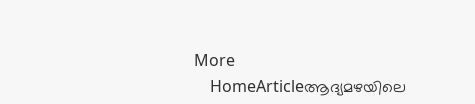More
    HomeArticleആദ്യമഴയിലെ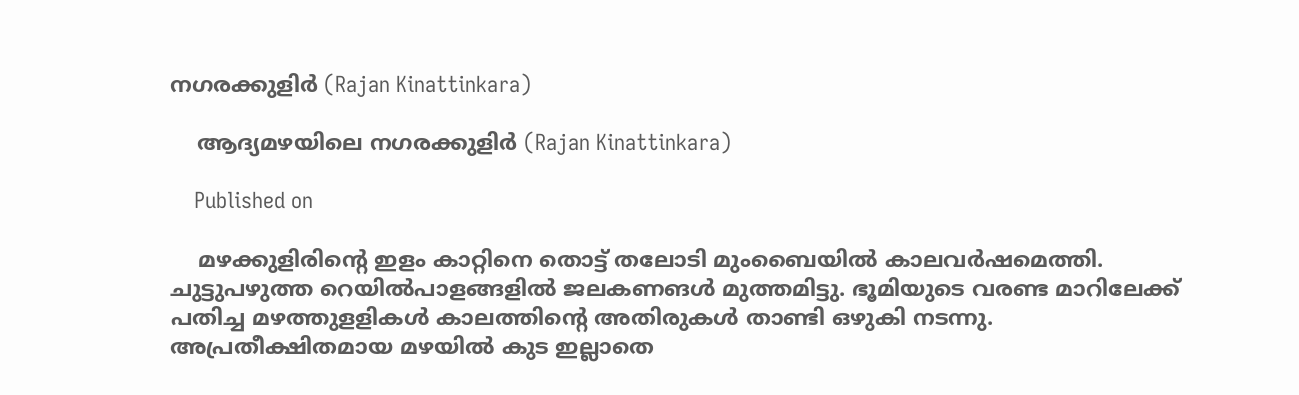നഗരക്കുളിർ (Rajan Kinattinkara)

    ആദ്യമഴയിലെ നഗരക്കുളിർ (Rajan Kinattinkara)

    Published on

    മഴക്കുളിരിൻ്റെ ഇളം കാറ്റിനെ തൊട്ട് തലോടി മുംബൈയിൽ കാലവർഷമെത്തി. ചുട്ടുപഴുത്ത റെയിൽപാളങ്ങളിൽ ജലകണങൾ മുത്തമിട്ടു. ഭൂമിയുടെ വരണ്ട മാറിലേക്ക് പതിച്ച മഴത്തുളളികൾ കാലത്തിൻ്റെ അതിരുകൾ താണ്ടി ഒഴുകി നടന്നു. അപ്രതീക്ഷിതമായ മഴയിൽ കുട ഇല്ലാതെ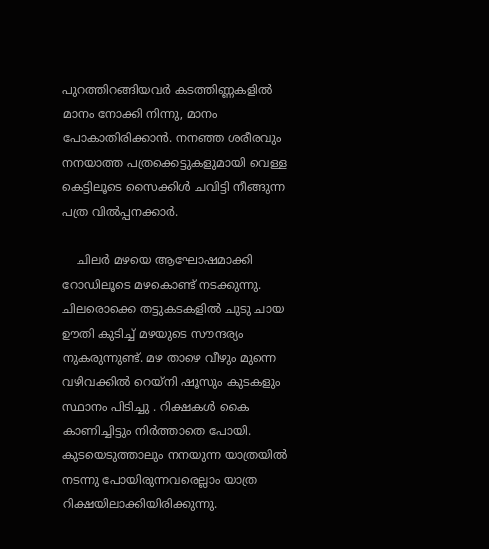പുറത്തിറങ്ങിയവർ കടത്തിണ്ണകളിൽ മാനം നോക്കി നിന്നു, മാനം പോകാതിരിക്കാൻ. നനഞ്ഞ ശരീരവും നനയാത്ത പത്രക്കെട്ടുകളുമായി വെള്ള കെട്ടിലൂടെ സൈക്കിൾ ചവിട്ടി നീങ്ങുന്ന പത്ര വിൽപ്പനക്കാർ.

    ചിലർ മഴയെ ആഘോഷമാക്കി റോഡിലൂടെ മഴകൊണ്ട് നടക്കുന്നു. ചിലരൊക്കെ തട്ടുകടകളിൽ ചുടു ചായ ഊതി കുടിച്ച് മഴയുടെ സൗന്ദര്യം നുകരുന്നുണ്ട്. മഴ താഴെ വീഴും മുന്നെ വഴിവക്കിൽ റെയ്നി ഷൂസും കുടകളും സ്ഥാനം പിടിച്ചു . റിക്ഷകൾ കൈ കാണിച്ചിട്ടും നിർത്താതെ പോയി. കുടയെടുത്താലും നനയുന്ന യാത്രയിൽ നടന്നു പോയിരുന്നവരെല്ലാം യാത്ര റിക്ഷയിലാക്കിയിരിക്കുന്നു.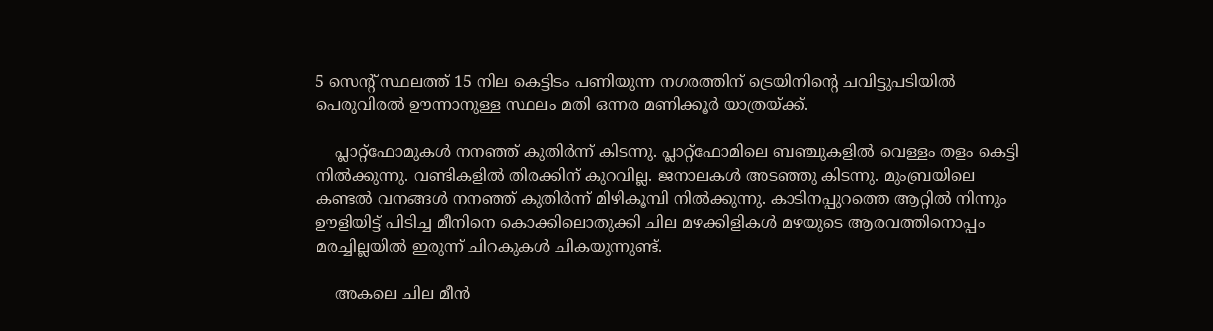5 സെൻ്റ് സ്ഥലത്ത് 15 നില കെട്ടിടം പണിയുന്ന നഗരത്തിന് ട്രെയിനിൻ്റെ ചവിട്ടുപടിയിൽ പെരുവിരൽ ഊന്നാനുള്ള സ്ഥലം മതി ഒന്നര മണിക്കൂർ യാത്രയ്ക്ക്.

    പ്ലാറ്റ്‌ഫോമുകൾ നനഞ്ഞ് കുതിർന്ന് കിടന്നു. പ്ലാറ്റ്‌ഫോമിലെ ബഞ്ചുകളിൽ വെള്ളം തളം കെട്ടി നിൽക്കുന്നു. വണ്ടികളിൽ തിരക്കിന് കുറവില്ല. ജനാലകൾ അടഞ്ഞു കിടന്നു. മുംബ്രയിലെ കണ്ടൽ വനങ്ങൾ നനഞ്ഞ് കുതിർന്ന് മിഴികൂമ്പി നിൽക്കുന്നു. കാടിനപ്പുറത്തെ ആറ്റിൽ നിന്നും ഊളിയിട്ട് പിടിച്ച മീനിനെ കൊക്കിലൊതുക്കി ചില മഴക്കിളികൾ മഴയുടെ ആരവത്തിനൊപ്പം മരച്ചില്ലയിൽ ഇരുന്ന് ചിറകുകൾ ചികയുന്നുണ്ട്.

    അകലെ ചില മീൻ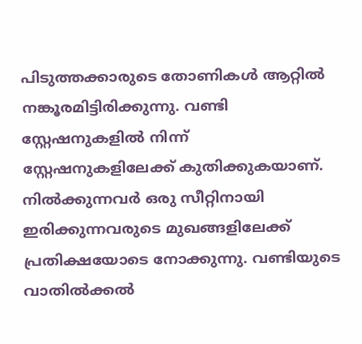പിടുത്തക്കാരുടെ തോണികൾ ആറ്റിൽ നങ്കൂരമിട്ടിരിക്കുന്നു. വണ്ടി സ്റ്റേഷനുകളിൽ നിന്ന് സ്റ്റേഷനുകളിലേക്ക് കുതിക്കുകയാണ്. നിൽക്കുന്നവർ ഒരു സീറ്റിനായി ഇരിക്കുന്നവരുടെ മുഖങ്ങളിലേക്ക് പ്രതിക്ഷയോടെ നോക്കുന്നു. വണ്ടിയുടെ വാതിൽക്കൽ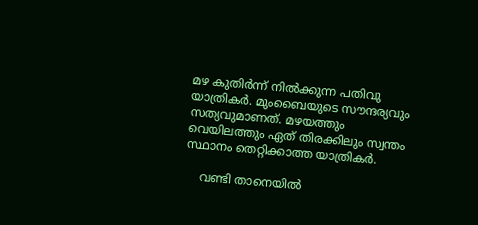മഴ കുതിർന്ന് നിൽക്കുന്ന പതിവു യാത്രികർ. മുംബൈയുടെ സൗന്ദര്യവും സത്യവുമാണത്. മഴയത്തും വെയിലത്തും ഏത് തിരക്കിലും സ്വന്തം സ്ഥാനം തെറ്റിക്കാത്ത യാത്രികർ.

    വണ്ടി താനെയിൽ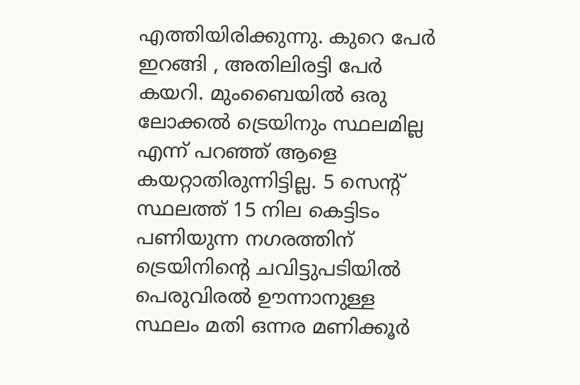എത്തിയിരിക്കുന്നു. കുറെ പേർ ഇറങ്ങി , അതിലിരട്ടി പേർ കയറി. മുംബൈയിൽ ഒരു ലോക്കൽ ട്രെയിനും സ്ഥലമില്ല എന്ന് പറഞ്ഞ് ആളെ കയറ്റാതിരുന്നിട്ടില്ല. 5 സെൻ്റ് സ്ഥലത്ത് 15 നില കെട്ടിടം പണിയുന്ന നഗരത്തിന് ട്രെയിനിൻ്റെ ചവിട്ടുപടിയിൽ പെരുവിരൽ ഊന്നാനുള്ള സ്ഥലം മതി ഒന്നര മണിക്കൂർ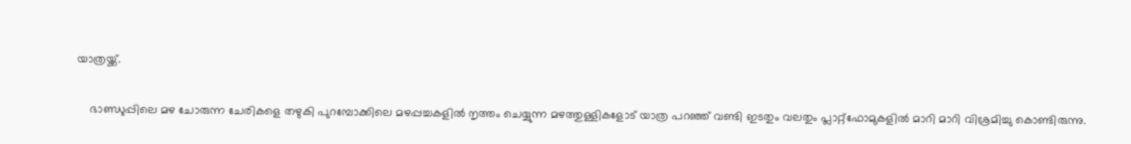യാത്രയ്ക്ക്.

    ഭാണ്ഡുപ്പിലെ മഴ ചോരുന്ന ചേരികളെ തഴുകി പുറമ്പോക്കിലെ മഴപ്പച്ചകളിൽ നൃത്തം ചെയ്യുന്ന മഴത്തുള്ളികളോട് യാത്ര പറഞ്ഞ് വണ്ടി ഇടതും വലതും പ്ലാറ്റ്ഫോമുകളിൽ മാറി മാറി വിശ്രമിച്ചു കൊണ്ടിരുന്നു.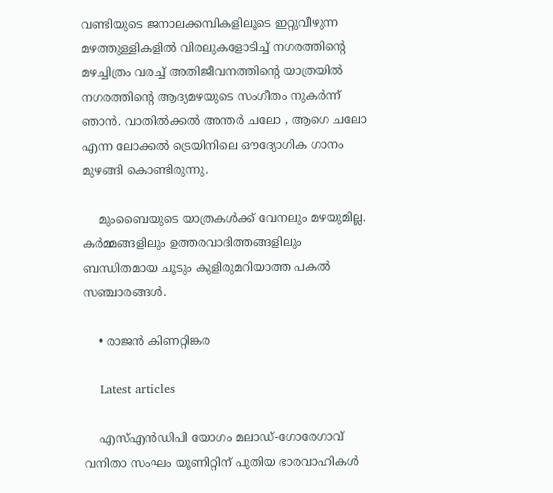വണ്ടിയുടെ ജനാലക്കമ്പികളിലൂടെ ഇറ്റുവീഴുന്ന മഴത്തുള്ളികളിൽ വിരലുകളോടിച്ച് നഗരത്തിൻ്റെ മഴച്ചിത്രം വരച്ച് അതിജീവനത്തിൻ്റെ യാത്രയിൽ നഗരത്തിൻ്റെ ആദ്യമഴയുടെ സംഗീതം നുകർന്ന് ഞാൻ. വാതിൽക്കൽ അന്തർ ചലോ , ആഗെ ചലോ എന്ന ലോക്കൽ ട്രെയിനിലെ ഔദ്യോഗിക ഗാനം മുഴങ്ങി കൊണ്ടിരുന്നു.

    മുംബൈയുടെ യാത്രകൾക്ക് വേനലും മഴയുമില്ല. കർമ്മങ്ങളിലും ഉത്തരവാദിത്തങ്ങളിലും ബന്ധിതമായ ചൂടും കുളിരുമറിയാത്ത പകൽ സഞ്ചാരങ്ങൾ.

    • രാജൻ കിണറ്റിങ്കര

    Latest articles

    എസ്എൻഡിപി യോഗം മലാഡ്-ഗോരേഗാവ് വനിതാ സംഘം യൂണിറ്റിന് പുതിയ ഭാരവാഹികൾ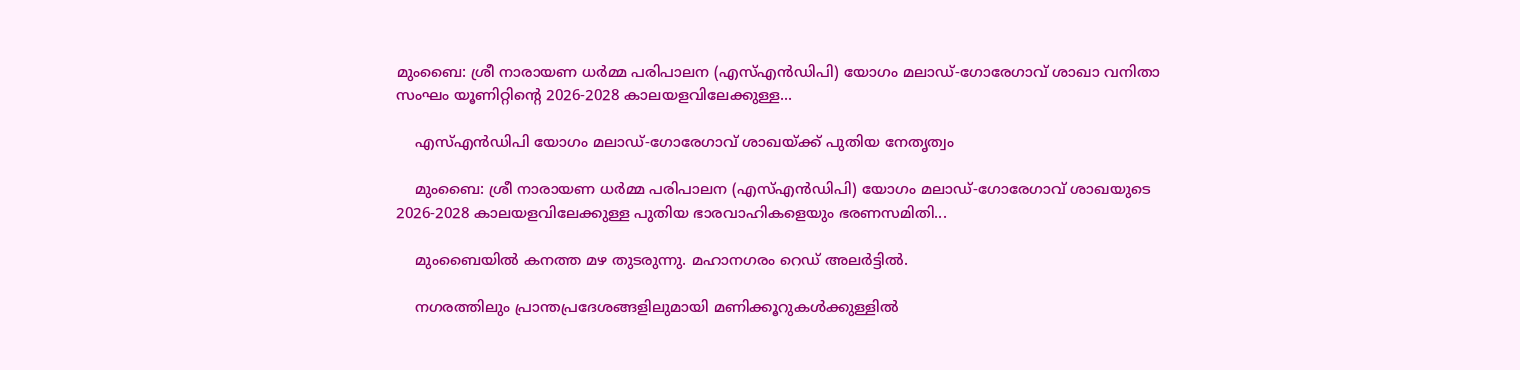മുംബൈ: ശ്രീ നാരായണ ധർമ്മ പരിപാലന (എസ്എൻഡിപി) യോഗം മലാഡ്-ഗോരേഗാവ് ശാഖാ വനിതാ സംഘം യൂണിറ്റിന്റെ 2026-2028 കാലയളവിലേക്കുള്ള...

    എസ്എൻഡിപി യോഗം മലാഡ്-ഗോരേഗാവ് ശാഖയ്ക്ക് പുതിയ നേതൃത്വം

    മുംബൈ: ശ്രീ നാരായണ ധർമ്മ പരിപാലന (എസ്എൻഡിപി) യോഗം മലാഡ്-ഗോരേഗാവ് ശാഖയുടെ 2026-2028 കാലയളവിലേക്കുള്ള പുതിയ ഭാരവാഹികളെയും ഭരണസമിതി...

    മുംബൈയിൽ കനത്ത മഴ തുടരുന്നു. മഹാനഗരം റെഡ് അലർട്ടിൽ.

    നഗരത്തിലും പ്രാന്തപ്രദേശങ്ങളിലുമായി മണിക്കൂറുകൾക്കുള്ളിൽ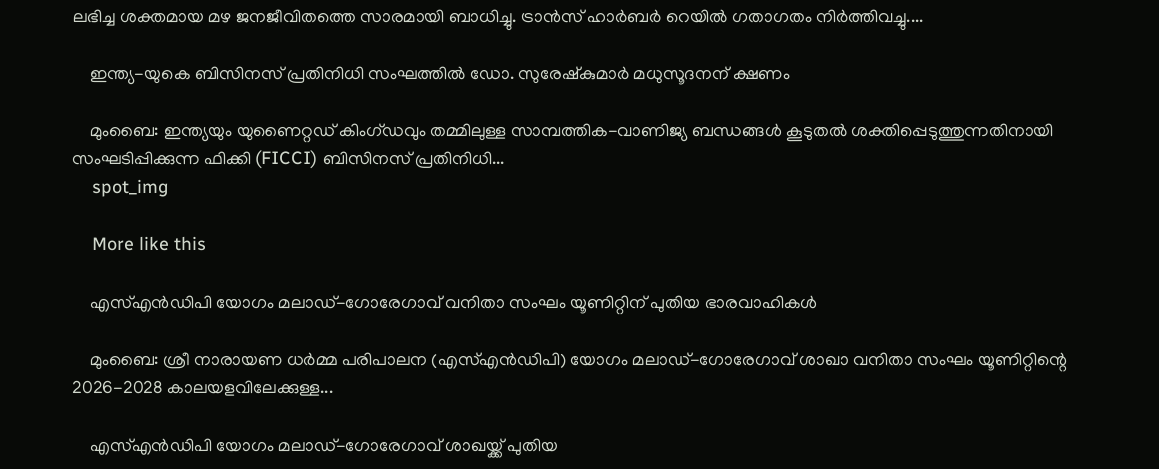ലഭിച്ച ശക്തമായ മഴ ജനജീവിതത്തെ സാരമായി ബാധിച്ചു. ട്രാൻസ് ഹാർബർ റെയിൽ ഗതാഗതം നിർത്തിവച്ചു....

    ഇന്ത്യ-യുകെ ബിസിനസ് പ്രതിനിധി സംഘത്തിൽ ഡോ. സുരേഷ്‌കുമാർ മധുസൂദനന് ക്ഷണം

    മുംബൈ: ഇന്ത്യയും യുണൈറ്റഡ് കിംഗ്ഡവും തമ്മിലുള്ള സാമ്പത്തിക-വാണിജ്യ ബന്ധങ്ങൾ കൂടുതൽ ശക്തിപ്പെടുത്തുന്നതിനായി സംഘടിപ്പിക്കുന്ന ഫിക്കി (FICCI) ബിസിനസ് പ്രതിനിധി...
    spot_img

    More like this

    എസ്എൻഡിപി യോഗം മലാഡ്-ഗോരേഗാവ് വനിതാ സംഘം യൂണിറ്റിന് പുതിയ ഭാരവാഹികൾ

    മുംബൈ: ശ്രീ നാരായണ ധർമ്മ പരിപാലന (എസ്എൻഡിപി) യോഗം മലാഡ്-ഗോരേഗാവ് ശാഖാ വനിതാ സംഘം യൂണിറ്റിന്റെ 2026-2028 കാലയളവിലേക്കുള്ള...

    എസ്എൻഡിപി യോഗം മലാഡ്-ഗോരേഗാവ് ശാഖയ്ക്ക് പുതിയ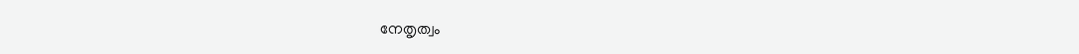നേതൃത്വം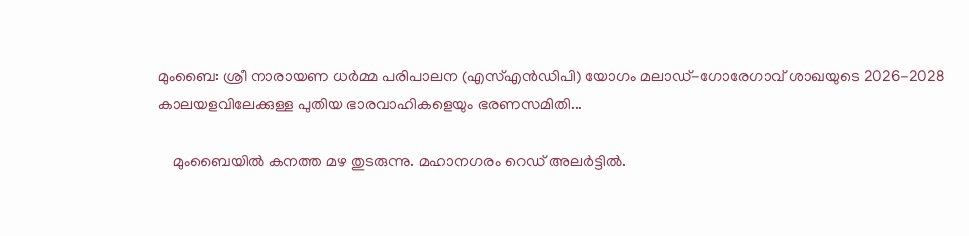മുംബൈ: ശ്രീ നാരായണ ധർമ്മ പരിപാലന (എസ്എൻഡിപി) യോഗം മലാഡ്-ഗോരേഗാവ് ശാഖയുടെ 2026-2028 കാലയളവിലേക്കുള്ള പുതിയ ഭാരവാഹികളെയും ഭരണസമിതി...

    മുംബൈയിൽ കനത്ത മഴ തുടരുന്നു. മഹാനഗരം റെഡ് അലർട്ടിൽ.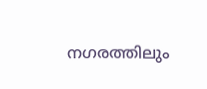നഗരത്തിലും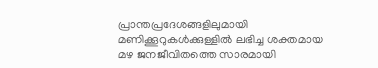പ്രാന്തപ്രദേശങ്ങളിലുമായി മണിക്കൂറുകൾക്കുള്ളിൽ ലഭിച്ച ശക്തമായ മഴ ജനജീവിതത്തെ സാരമായി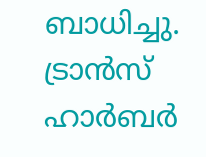ബാധിച്ചു. ട്രാൻസ് ഹാർബർ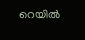റെയിൽ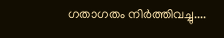ഗതാഗതം നിർത്തിവച്ചു....